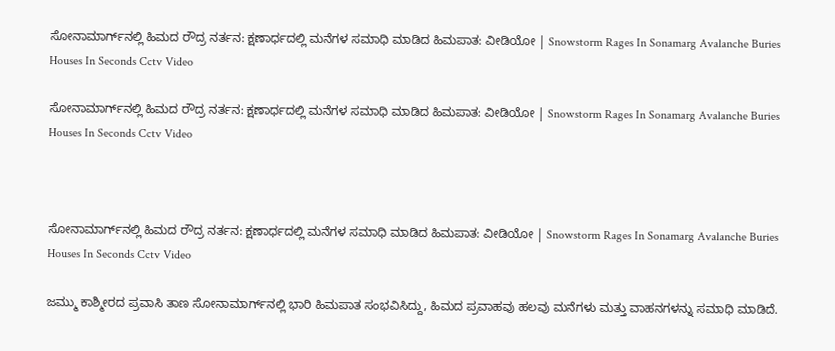ಸೋನಾಮಾರ್ಗ್‌ನಲ್ಲಿ ಹಿಮದ ರೌದ್ರ ನರ್ತನ: ಕ್ಷಣಾರ್ಧದಲ್ಲಿ ಮನೆಗಳ ಸಮಾಧಿ ಮಾಡಿದ ಹಿಮಪಾತ: ವೀಡಿಯೋ | Snowstorm Rages In Sonamarg Avalanche Buries Houses In Seconds Cctv Video

ಸೋನಾಮಾರ್ಗ್‌ನಲ್ಲಿ ಹಿಮದ ರೌದ್ರ ನರ್ತನ: ಕ್ಷಣಾರ್ಧದಲ್ಲಿ ಮನೆಗಳ ಸಮಾಧಿ ಮಾಡಿದ ಹಿಮಪಾತ: ವೀಡಿಯೋ | Snowstorm Rages In Sonamarg Avalanche Buries Houses In Seconds Cctv Video



ಸೋನಾಮಾರ್ಗ್‌ನಲ್ಲಿ ಹಿಮದ ರೌದ್ರ ನರ್ತನ: ಕ್ಷಣಾರ್ಧದಲ್ಲಿ ಮನೆಗಳ ಸಮಾಧಿ ಮಾಡಿದ ಹಿಮಪಾತ: ವೀಡಿಯೋ | Snowstorm Rages In Sonamarg Avalanche Buries Houses In Seconds Cctv Video

ಜಮ್ಮು ಕಾಶ್ಮೀರದ ಪ್ರವಾಸಿ ತಾಣ ಸೋನಾಮಾರ್ಗ್‌ನಲ್ಲಿ ಭಾರಿ ಹಿಮಪಾತ ಸಂಭವಿಸಿದ್ದು, ಹಿಮದ ಪ್ರವಾಹವು ಹಲವು ಮನೆಗಳು ಮತ್ತು ವಾಹನಗಳನ್ನು ಸಮಾಧಿ ಮಾಡಿದೆ.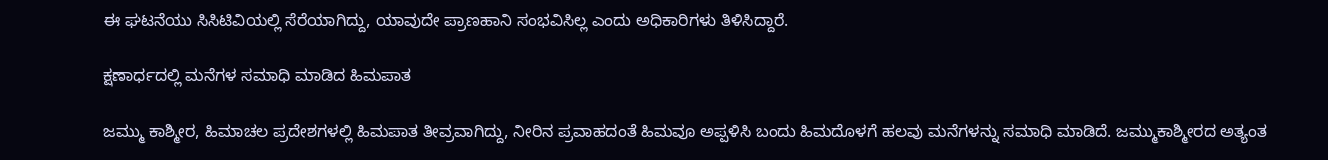ಈ ಘಟನೆಯು ಸಿಸಿಟಿವಿಯಲ್ಲಿ ಸೆರೆಯಾಗಿದ್ದು, ಯಾವುದೇ ಪ್ರಾಣಹಾನಿ ಸಂಭವಿಸಿಲ್ಲ ಎಂದು ಅಧಿಕಾರಿಗಳು ತಿಳಿಸಿದ್ದಾರೆ.

ಕ್ಷಣಾರ್ಧದಲ್ಲಿ ಮನೆಗಳ ಸಮಾಧಿ ಮಾಡಿದ ಹಿಮಪಾತ

ಜಮ್ಮು ಕಾಶ್ಮೀರ, ಹಿಮಾಚಲ ಪ್ರದೇಶಗಳಲ್ಲಿ ಹಿಮಪಾತ ತೀವ್ರವಾಗಿದ್ದು, ನೀರಿನ ಪ್ರವಾಹದಂತೆ ಹಿಮವೂ ಅಪ್ಪಳಿಸಿ ಬಂದು ಹಿಮದೊಳಗೆ ಹಲವು ಮನೆಗಳನ್ನು ಸಮಾಧಿ ಮಾಡಿದೆ. ಜಮ್ಮುಕಾಶ್ಮೀರದ ಅತ್ಯಂತ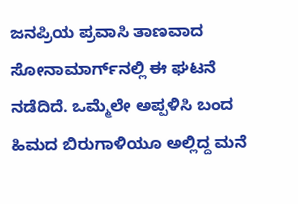ಜನಪ್ರಿಯ ಪ್ರವಾಸಿ ತಾಣವಾದ ಸೋನಾಮಾರ್ಗ್‌ನಲ್ಲಿ ಈ ಘಟನೆ ನಡೆದಿದೆ. ಒಮ್ಮೆಲೇ ಅಪ್ಪಳಿಸಿ ಬಂದ ಹಿಮದ ಬಿರುಗಾಳಿಯೂ ಅಲ್ಲಿದ್ದ ಮನೆ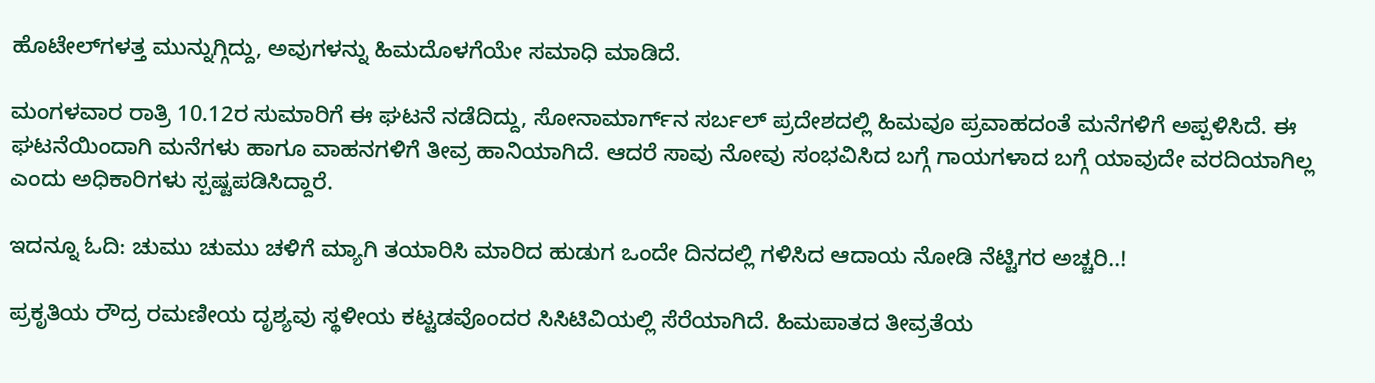ಹೊಟೇಲ್‌ಗಳತ್ತ ಮುನ್ನುಗ್ಗಿದ್ದು, ಅವುಗಳನ್ನು ಹಿಮದೊಳಗೆಯೇ ಸಮಾಧಿ ಮಾಡಿದೆ.

ಮಂಗಳವಾರ ರಾತ್ರಿ 10.12ರ ಸುಮಾರಿಗೆ ಈ ಘಟನೆ ನಡೆದಿದ್ದು, ಸೋನಾಮಾರ್ಗ್‌ನ ಸರ್ಬಲ್ ಪ್ರದೇಶದಲ್ಲಿ ಹಿಮವೂ ಪ್ರವಾಹದಂತೆ ಮನೆಗಳಿಗೆ ಅಪ್ಪಳಿಸಿದೆ. ಈ ಘಟನೆಯಿಂದಾಗಿ ಮನೆಗಳು ಹಾಗೂ ವಾಹನಗಳಿಗೆ ತೀವ್ರ ಹಾನಿಯಾಗಿದೆ. ಆದರೆ ಸಾವು ನೋವು ಸಂಭವಿಸಿದ ಬಗ್ಗೆ ಗಾಯಗಳಾದ ಬಗ್ಗೆ ಯಾವುದೇ ವರದಿಯಾಗಿಲ್ಲ ಎಂದು ಅಧಿಕಾರಿಗಳು ಸ್ಪಷ್ಟಪಡಿಸಿದ್ದಾರೆ.

ಇದನ್ನೂ ಓದಿ: ಚುಮು ಚುಮು ಚಳಿಗೆ ಮ್ಯಾಗಿ ತಯಾರಿಸಿ ಮಾರಿದ ಹುಡುಗ ಒಂದೇ ದಿನದಲ್ಲಿ ಗಳಿಸಿದ ಆದಾಯ ನೋಡಿ ನೆಟ್ಟಿಗರ ಅಚ್ಚರಿ..!

ಪ್ರಕೃತಿಯ ರೌದ್ರ ರಮಣೀಯ ದೃಶ್ಯವು ಸ್ಥಳೀಯ ಕಟ್ಟಡವೊಂದರ ಸಿಸಿಟಿವಿಯಲ್ಲಿ ಸೆರೆಯಾಗಿದೆ. ಹಿಮಪಾತದ ತೀವ್ರತೆಯ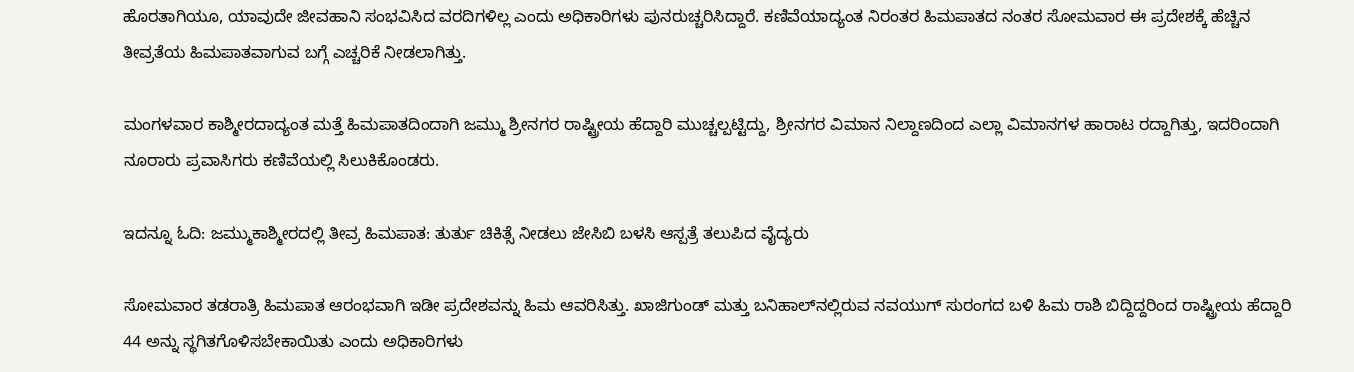ಹೊರತಾಗಿಯೂ, ಯಾವುದೇ ಜೀವಹಾನಿ ಸಂಭವಿಸಿದ ವರದಿಗಳಿಲ್ಲ ಎಂದು ಅಧಿಕಾರಿಗಳು ಪುನರುಚ್ಚರಿಸಿದ್ದಾರೆ. ಕಣಿವೆಯಾದ್ಯಂತ ನಿರಂತರ ಹಿಮಪಾತದ ನಂತರ ಸೋಮವಾರ ಈ ಪ್ರದೇಶಕ್ಕೆ ಹೆಚ್ಚಿನ ತೀವ್ರತೆಯ ಹಿಮಪಾತವಾಗುವ ಬಗ್ಗೆ ಎಚ್ಚರಿಕೆ ನೀಡಲಾಗಿತ್ತು.

ಮಂಗಳವಾರ ಕಾಶ್ಮೀರದಾದ್ಯಂತ ಮತ್ತೆ ಹಿಮಪಾತದಿಂದಾಗಿ ಜಮ್ಮು ಶ್ರೀನಗರ ರಾಷ್ಟ್ರೀಯ ಹೆದ್ದಾರಿ ಮುಚ್ಚಲ್ಪಟ್ಟಿದ್ದು, ಶ್ರೀನಗರ ವಿಮಾನ ನಿಲ್ದಾಣದಿಂದ ಎಲ್ಲಾ ವಿಮಾನಗಳ ಹಾರಾಟ ರದ್ದಾಗಿತ್ತು, ಇದರಿಂದಾಗಿ ನೂರಾರು ಪ್ರವಾಸಿಗರು ಕಣಿವೆಯಲ್ಲಿ ಸಿಲುಕಿಕೊಂಡರು.

ಇದನ್ನೂ ಓದಿ: ಜಮ್ಮುಕಾಶ್ಮೀರದಲ್ಲಿ ತೀವ್ರ ಹಿಮಪಾತ: ತುರ್ತು ಚಿಕಿತ್ಸೆ ನೀಡಲು ಜೇಸಿಬಿ ಬಳಸಿ ಆಸ್ಪತ್ರೆ ತಲುಪಿದ ವೈದ್ಯರು

ಸೋಮವಾರ ತಡರಾತ್ರಿ ಹಿಮಪಾತ ಆರಂಭವಾಗಿ ಇಡೀ ಪ್ರದೇಶವನ್ನು ಹಿಮ ಆವರಿಸಿತ್ತು. ಖಾಜಿಗುಂಡ್ ಮತ್ತು ಬನಿಹಾಲ್‌ನಲ್ಲಿರುವ ನವಯುಗ್ ಸುರಂಗದ ಬಳಿ ಹಿಮ ರಾಶಿ ಬಿದ್ದಿದ್ದರಿಂದ ರಾಷ್ಟ್ರೀಯ ಹೆದ್ದಾರಿ 44 ಅನ್ನು ಸ್ಥಗಿತಗೊಳಿಸಬೇಕಾಯಿತು ಎಂದು ಅಧಿಕಾರಿಗಳು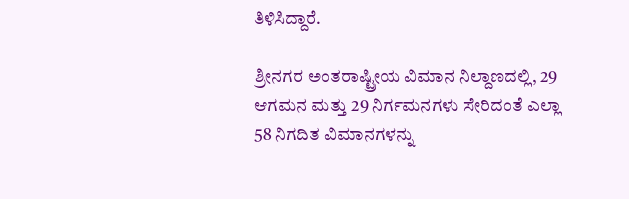ತಿಳಿಸಿದ್ದಾರೆ.

ಶ್ರೀನಗರ ಅಂತರಾಷ್ಟ್ರೀಯ ವಿಮಾನ ನಿಲ್ದಾಣದಲ್ಲಿ, 29 ಆಗಮನ ಮತ್ತು 29 ನಿರ್ಗಮನಗಳು ಸೇರಿದಂತೆ ಎಲ್ಲಾ 58 ನಿಗದಿತ ವಿಮಾನಗಳನ್ನು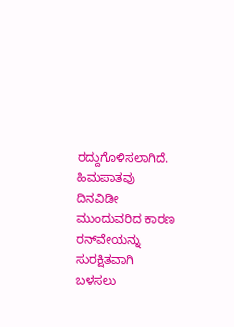ರದ್ದುಗೊಳಿಸಲಾಗಿದೆ. ಹಿಮಪಾತವು ದಿನವಿಡೀ ಮುಂದುವರಿದ ಕಾರಣ ರನ್‌ವೇಯನ್ನು ಸುರಕ್ಷಿತವಾಗಿ ಬಳಸಲು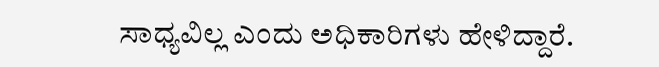ಸಾಧ್ಯವಿಲ್ಲ ಎಂದು ಅಧಿಕಾರಿಗಳು ಹೇಳಿದ್ದಾರೆ.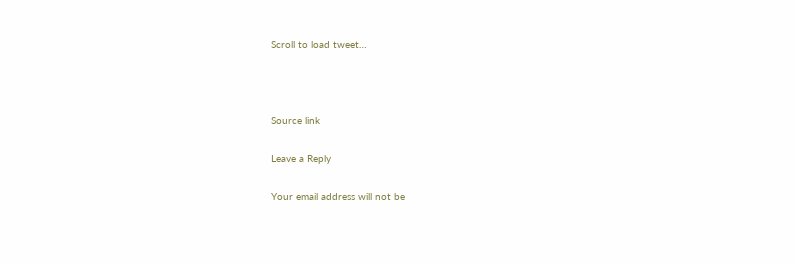Scroll to load tweet…



Source link

Leave a Reply

Your email address will not be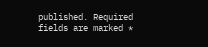published. Required fields are marked *